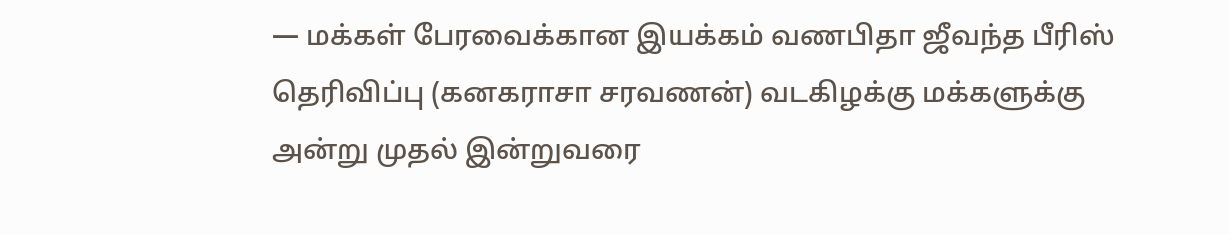— மக்கள் பேரவைக்கான இயக்கம் வணபிதா ஜீவந்த பீரிஸ் தெரிவிப்பு (கனகராசா சரவணன்) வடகிழக்கு மக்களுக்கு அன்று முதல் இன்றுவரை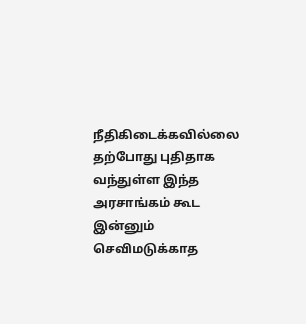நீதிகிடைக்கவில்லை தற்போது புதிதாக வந்துள்ள இந்த அரசாங்கம் கூட இன்னும் செவிமடுக்காத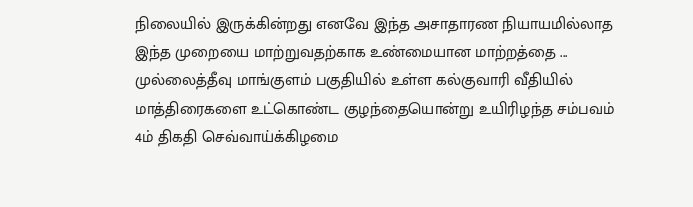நிலையில் இருக்கின்றது எனவே இந்த அசாதாரண நியாயமில்லாத இந்த முறையை மாற்றுவதற்காக உண்மையான மாற்றத்தை ...
முல்லைத்தீவு மாங்குளம் பகுதியில் உள்ள கல்குவாரி வீதியில் மாத்திரைகளை உட்கொண்ட குழந்தையொன்று உயிரிழந்த சம்பவம் 4ம் திகதி செவ்வாய்க்கிழமை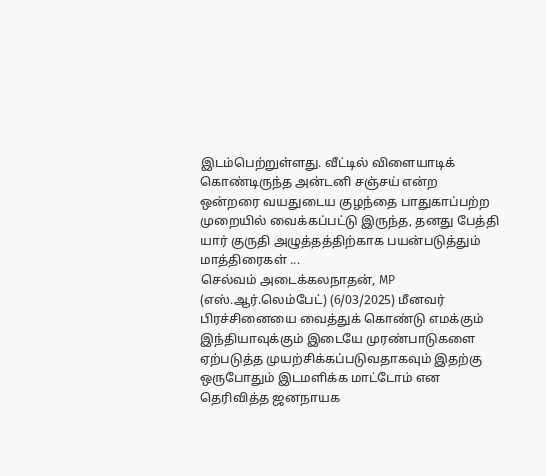இடம்பெற்றுள்ளது. வீட்டில் விளையாடிக் கொண்டிருந்த அன்டனி சஞ்சய் என்ற ஒன்றரை வயதுடைய குழந்தை பாதுகாப்பற்ற முறையில் வைக்கப்பட்டு இருந்த, தனது பேத்தி யார் குருதி அழுத்தத்திற்காக பயன்படுத்தும் மாத்திரைகள் ...
செல்வம் அடைக்கலநாதன், MP (எஸ்.ஆர்.லெம்பேட்) (6/03/2025) மீனவர் பிரச்சினையை வைத்துக் கொண்டு எமக்கும் இந்தியாவுக்கும் இடையே முரண்பாடுகளை ஏற்படுத்த முயற்சிக்கப்படுவதாகவும் இதற்கு ஒருபோதும் இடமளிக்க மாட்டோம் என தெரிவித்த ஜனநாயக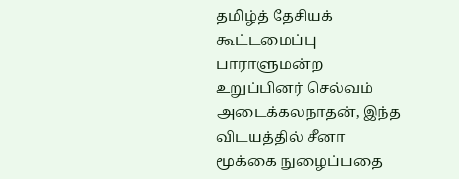தமிழ்த் தேசியக் கூட்டமைப்பு பாராளுமன்ற உறுப்பினர் செல்வம் அடைக்கலநாதன், இந்த விடயத்தில் சீனா மூக்கை நுழைப்பதை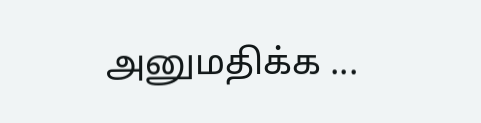அனுமதிக்க ...